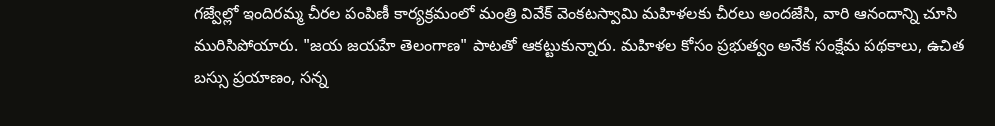గజ్వేల్లో ఇందిరమ్మ చీరల పంపిణీ కార్యక్రమంలో మంత్రి వివేక్ వెంకటస్వామి మహిళలకు చీరలు అందజేసి, వారి ఆనందాన్ని చూసి మురిసిపోయారు. "జయ జయహే తెలంగాణ" పాటతో ఆకట్టుకున్నారు. మహిళల కోసం ప్రభుత్వం అనేక సంక్షేమ పథకాలు, ఉచిత బస్సు ప్రయాణం, సన్న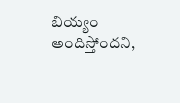బియ్యం అందిస్తోందని,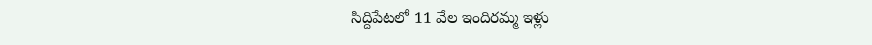సిద్దిపేటలో 11 వేల ఇందిరమ్మ ఇళ్లు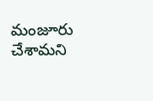మంజూరు చేశామని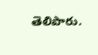తెలిపారు.